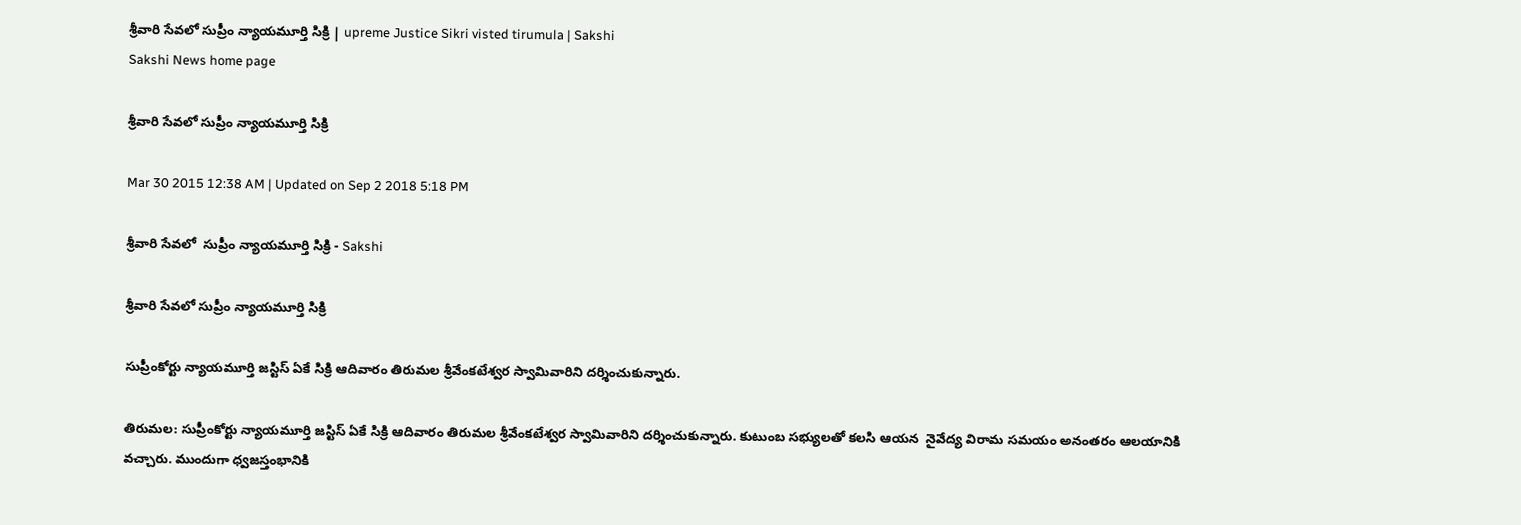శ్రీవారి సేవలో సుప్రీం న్యాయమూర్తి సిక్రి | upreme Justice Sikri visted tirumula | Sakshi
Sakshi News home page

శ్రీవారి సేవలో సుప్రీం న్యాయమూర్తి సిక్రి

Mar 30 2015 12:38 AM | Updated on Sep 2 2018 5:18 PM

శ్రీవారి సేవలో  సుప్రీం న్యాయమూర్తి సిక్రి - Sakshi

శ్రీవారి సేవలో సుప్రీం న్యాయమూర్తి సిక్రి

సుప్రీంకోర్టు న్యాయమూర్తి జస్టిస్ ఏకే సిక్రి ఆదివారం తిరుమల శ్రీవేంకటేశ్వర స్వామివారిని దర్శించుకున్నారు.

తిరుమల: సుప్రీంకోర్టు న్యాయమూర్తి జస్టిస్ ఏకే సిక్రి ఆదివారం తిరుమల శ్రీవేంకటేశ్వర స్వామివారిని దర్శించుకున్నారు. కుటుంబ సభ్యులతో కలసి ఆయన  నైవేద్య విరామ సమయం అనంతరం ఆలయానికి వచ్చారు. ముందుగా ధ్వజస్తంభానికి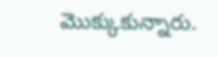మొక్కుకున్నారు.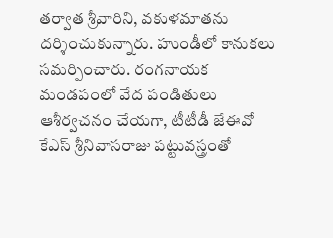తర్వాత శ్రీవారిని, వకుళమాతను దర్శించుకున్నారు. హుండీలో కానుకలు సమర్పించారు. రంగనాయక మండపంలో వేద పండితులు ఆశీర్వచనం చేయగా, టీటీడీ జేఈవో కేఎస్ శ్రీనివాసరాజు పట్టువస్త్రంతో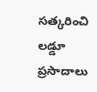సత్కరించి లడ్డూ ప్రసాదాలు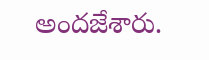అందజేశారు.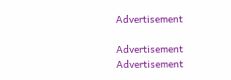Advertisement

Advertisement
Advertisement